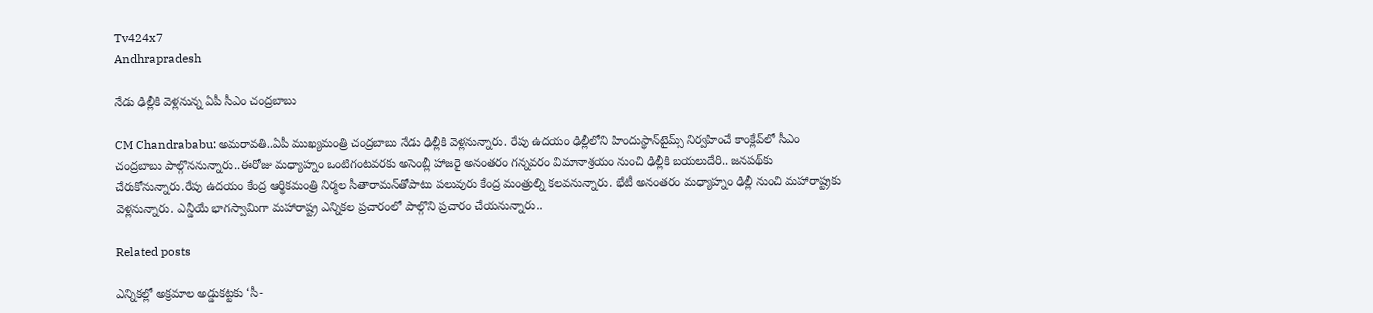Tv424x7
Andhrapradesh

నేడు ఢిల్లీకి వెళ్లనున్న ఏపీ సీఎం చంద్రబాబు

CM Chandrababu: అమరావతి..ఏపీ ముఖ్యమంత్రి చంద్రబాబు నేడు ఢిల్లీకి వెళ్లనున్నారు. రేపు ఉదయం ఢిల్లీలోని హిందుస్థాన్‌టైమ్స్ నిర్వహించే కాంక్లేవ్‌లో సీఎం చంద్రబాబు పాల్గొననున్నారు..ఈరోజు మధ్యాహ్నం ఒంటిగంటవరకు అసెంబ్లీ హాజరై అనంతరం గన్నవరం విమానాశ్రయం నుంచి ఢిల్లీకి బయలుదేరి.. జనపథ్‌కు చేరుకోనున్నారు.రేపు ఉదయం కేంద్ర ఆర్థికమంత్రి నిర్మల సీతారామన్‌తోపాటు పలువురు కేంద్ర మంత్రుల్ని కలవనున్నారు. భేటీ అనంతరం మధ్యాహ్నం ఢిల్లీ నుంచి మహారాష్ట్రకు వెళ్లనున్నారు. ఎన్డీయే భాగస్వామిగా మహారాష్ట్ర ఎన్నికల ప్రచారంలో పాల్గొని ప్రచారం చేయనున్నారు..

Related posts

ఎన్నికల్లో అక్రమాల అడ్డుకట్టకు ‘సీ-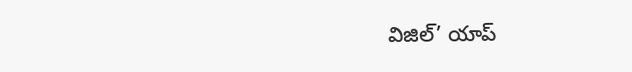విజిల్’ యాప్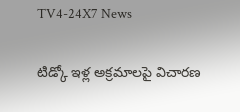TV4-24X7 News

టిడ్కో ఇళ్ల అక్రమాలపై విచారణ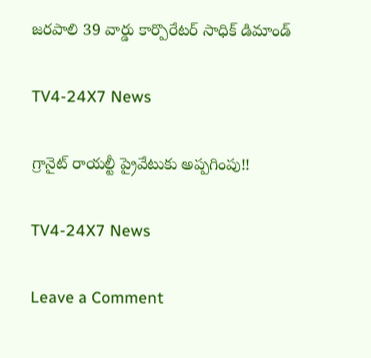జరపాలి 39 వార్డు కార్పొరేటర్ సాధిక్ డిమాండ్

TV4-24X7 News

గ్రానైట్ రాయల్టీ ప్రైవేటుకు అప్పగింపు!!

TV4-24X7 News

Leave a Comment